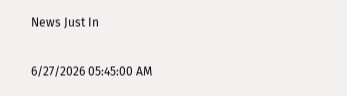News Just In

6/27/2026 05:45:00 AM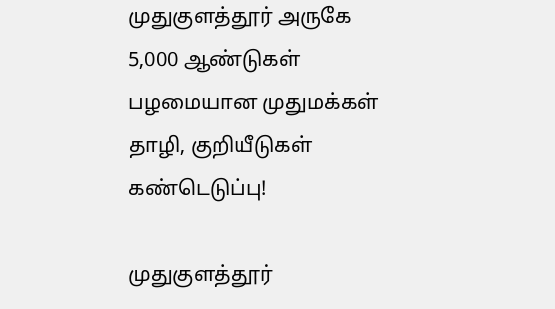முதுகுளத்தூர் அருகே 5,000 ஆண்டுகள் பழமையான முதுமக்கள் தாழி, குறியீடுகள் கண்டெடுப்பு!

முதுகுளத்தூர்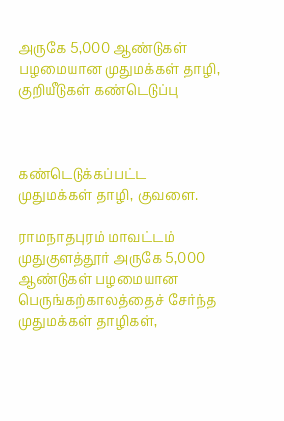அருகே 5,000 ஆண்டுகள் பழமையான முதுமக்கள் தாழி, குறியீடுகள் கண்டெடுப்பு



கண்டெடுக்கப்பட்ட முதுமக்கள் தாழி, குவளை.

ராமநாதபுரம் மாவட்டம் முதுகுளத்தூர் அருகே 5,000 ஆண்டுகள் பழமையான பெருங்கற்காலத்தைச் சேர்ந்த முதுமக்கள் தாழிகள்,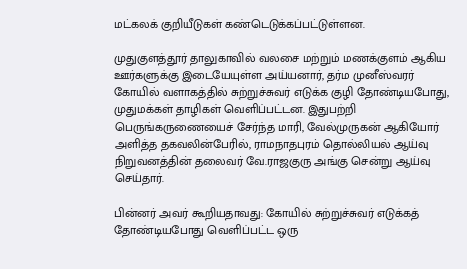மட்கலக் குறியீடுகள் கண்டெடுக்கப்பட்டுள்ளன.

முதுகுளத்தூர் தாலுகாவில் வலசை மற்றும் மணக்குளம் ஆகிய ஊர்களுக்கு இடையேயுள்ள அய்யனார், தர்ம முனீஸ்வரர் கோயில் வளாகத்தில் சுற்றுச்சுவர் எடுக்க குழி தோண்டியபோது, முதுமக்கள் தாழிகள் வெளிப்பட்டன. இதுபற்றி பெருங்கருணையைச் சேர்ந்த மாரி, வேல்முருகன் ஆகியோர் அளித்த தகவலின்பேரில், ராமநாதபுரம் தொல்லியல் ஆய்வு நிறுவனத்தின் தலைவர் வே.ராஜகுரு அங்கு சென்று ஆய்வு செய்தார்.

பின்னர் அவர் கூறியதாவது: கோயில் சுற்றுச்சுவர் எடுக்கத் தோண்டியபோது வெளிப்பட்ட ஒரு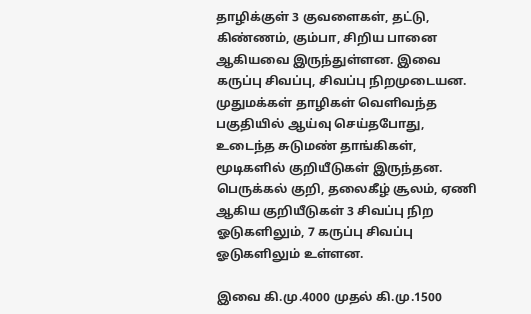தாழிக்குள் 3 குவளைகள், தட்டு, கிண்ணம், கும்பா, சிறிய பானை ஆகியவை இருந்துள்ளன. இவை கருப்பு சிவப்பு, சிவப்பு நிறமுடையன. முதுமக்கள் தாழிகள் வெளிவந்த பகுதியில் ஆய்வு செய்தபோது, உடைந்த சுடுமண் தாங்கிகள், மூடிகளில் குறியீடுகள் இருந்தன. பெருக்கல் குறி, தலைகீழ் சூலம், ஏணி ஆகிய குறியீடுகள் 3 சிவப்பு நிற ஓடுகளிலும், 7 கருப்பு சிவப்பு ஓடுகளிலும் உள்ளன.

இவை கி.மு.4000 முதல் கி.மு.1500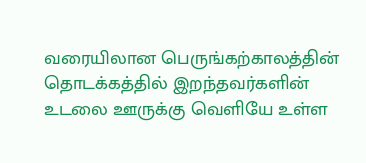வரையிலான பெருங்கற்காலத்தின் தொடக்கத்தில் இறந்தவர்களின் உடலை ஊருக்கு வெளியே உள்ள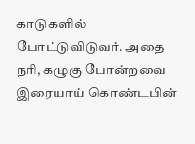காடுகளில் போட்டுவிடுவர். அதை நரி, கழுகு போன்றவை இரையாய் கொண்டபின்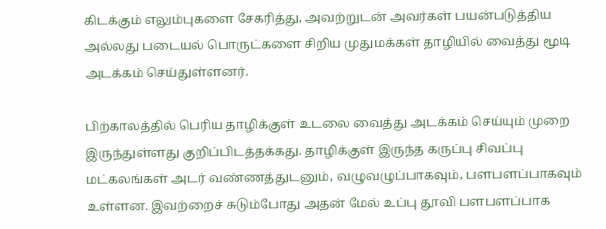கிடக்கும் எலும்புகளை சேகரித்து, அவற்றுடன் அவர்கள் பயன்படுத்திய அல்லது படையல் பொருட்களை சிறிய முதுமக்கள் தாழியில் வைத்து மூடி அடக்கம் செய்துள்ளனர்.

பிற்காலத்தில் பெரிய தாழிக்குள் உடலை வைத்து அடக்கம் செய்யும் முறை இருந்துள்ளது குறிப்பிடத்தக்கது. தாழிக்குள் இருந்த கருப்பு சிவப்பு மட்கலங்கள் அடர் வண்ணத்துடனும், வழுவழுப்பாகவும், பளபளப்பாகவும் உள்ளன. இவற்றைச் சுடும்போது அதன் மேல் உப்பு தூவி பளபளப்பாக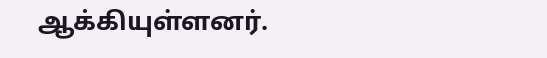ஆக்கியுள்ளனர்.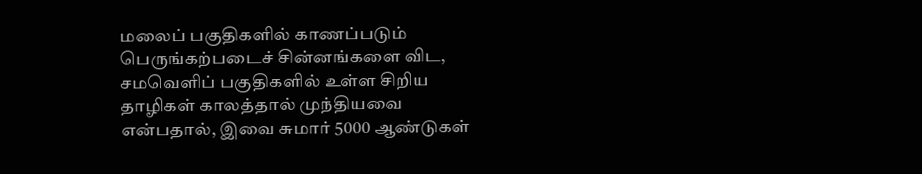மலைப் பகுதிகளில் காணப்படும் பெருங்கற்படைச் சின்னங்களை விட, சமவெளிப் பகுதிகளில் உள்ள சிறிய தாழிகள் காலத்தால் முந்தியவை என்பதால், இவை சுமார் 5000 ஆண்டுகள்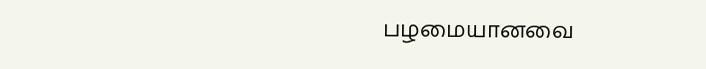பழமையானவை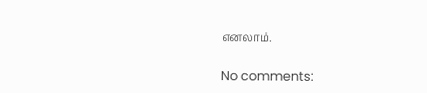எனலாம்.

No comments: